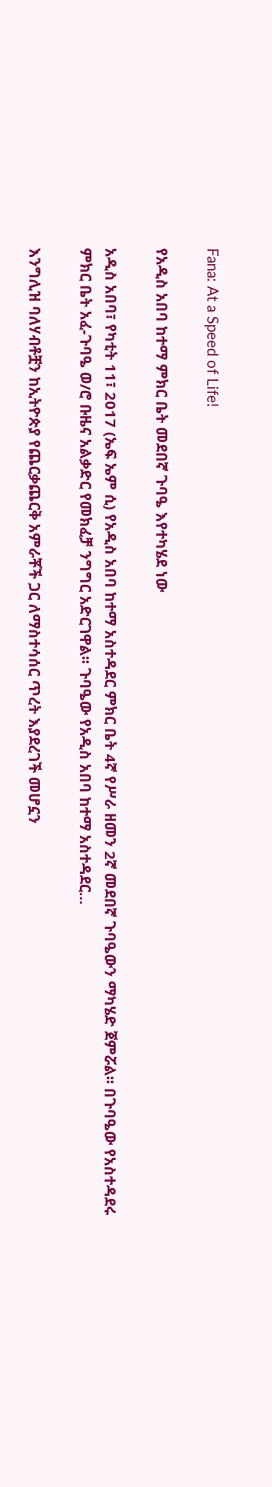Fana: At a Speed of Life!

የአዲስ አበባ ከተማ ምክር ቤት መደበኛ ጉባዔ እየተካሄደ ነው

አዲስ አበባ፣ የካቲት 11፣ 2017 (ኤፍ ኤም ሲ) የአዲስ አበባ ከተማ አስተዳደር ምክር ቤት 4ኛ የሥራ ዘመን 2ኛ መደበኛ ጉባዔውን ማካሄድ ጀምሯል፡፡ በጉባዔው የአስተዳደሩ ምክር ቤት አፈ-ጉባዔ ወ/ሮ ቡዜና አልቃድር የመክፈቻ ንግግር አድርገዋል፡፡ ጉባዔው የአዲስ አበባ ከተማ አስተዳደር…

እንግሊዝ ባለሃብቶቿን ከኢትዮጵያ የጨርቃጨርቅ አምራቾች ጋር ለማስተሳሰር ጥረት እያደረገች መሆኗን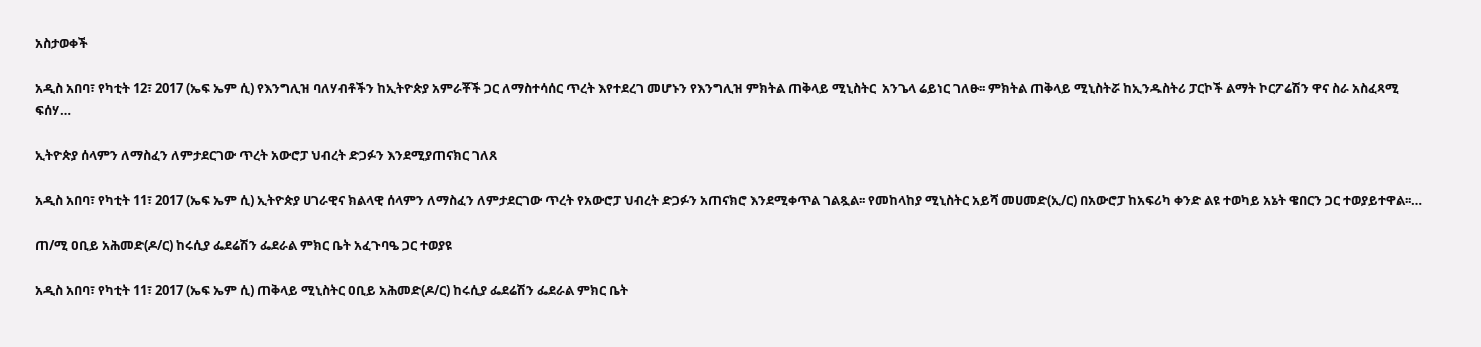አስታወቀች

አዲስ አበባ፣ የካቲት 12፣ 2017 (ኤፍ ኤም ሲ) የእንግሊዝ ባለሃብቶችን ከኢትዮጵያ አምራቾች ጋር ለማስተሳሰር ጥረት እየተደረገ መሆኑን የእንግሊዝ ምክትል ጠቅላይ ሚኒስትር  አንጌላ ሬይነር ገለፁ፡፡ ምክትል ጠቅላይ ሚኒስትሯ ከኢንዱስትሪ ፓርኮች ልማት ኮርፖሬሽን ዋና ስራ አስፈጻሚ ፍሰሃ…

ኢትዮጵያ ሰላምን ለማስፈን ለምታደርገው ጥረት አውሮፓ ህብረት ድጋፉን እንደሚያጠናክር ገለጸ

አዲስ አበባ፣ የካቲት 11፣ 2017 (ኤፍ ኤም ሲ) ኢትዮጵያ ሀገራዊና ክልላዊ ሰላምን ለማስፈን ለምታደርገው ጥረት የአውሮፓ ህብረት ድጋፉን አጠናክሮ እንደሚቀጥል ገልጿል፡፡ የመከላከያ ሚኒስትር አይሻ መሀመድ(ኢ/ር) በአውሮፓ ከአፍሪካ ቀንድ ልዩ ተወካይ አኔት ዌበርን ጋር ተወያይተዋል፡፡…

ጠ/ሚ ዐቢይ አሕመድ(ዶ/ር) ከሩሲያ ፌደሬሽን ፌደራል ምክር ቤት አፈጉባዔ ጋር ተወያዩ

አዲስ አበባ፣ የካቲት 11፣ 2017 (ኤፍ ኤም ሲ) ጠቅላይ ሚኒስትር ዐቢይ አሕመድ(ዶ/ር) ከሩሲያ ፌደሬሽን ፌደራል ምክር ቤት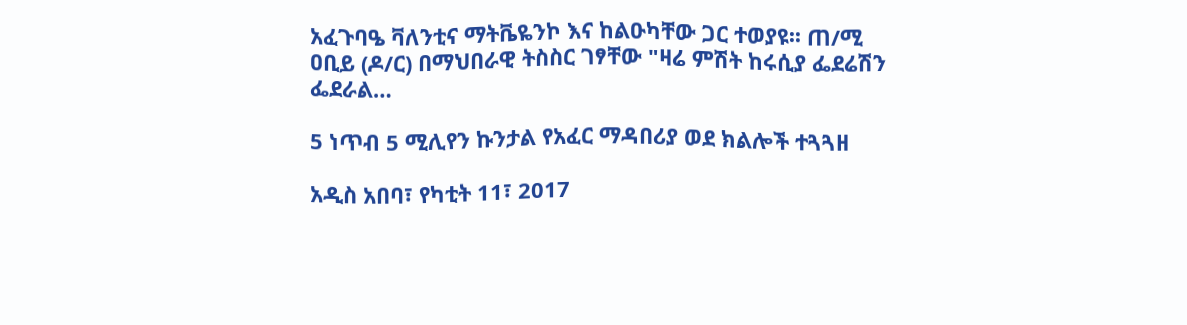አፈጉባዔ ቫለንቲና ማትቬዬንኮ እና ከልዑካቸው ጋር ተወያዩ፡፡ ጠ/ሚ ዐቢይ (ዶ/ር) በማህበራዊ ትስስር ገፃቸው "ዛሬ ምሽት ከሩሲያ ፌደሬሽን ፌደራል…

5 ነጥብ 5 ሚሊየን ኩንታል የአፈር ማዳበሪያ ወደ ክልሎች ተጓጓዘ

አዲስ አበባ፣ የካቲት 11፣ 2017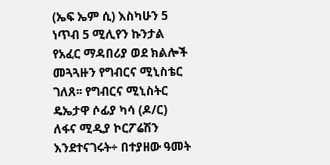(ኤፍ ኤም ሲ) እስካሁን 5 ነጥብ 5 ሚሊየን ኩንታል የአፈር ማዳበሪያ ወደ ክልሎች መጓጓዙን የግብርና ሚኒስቴር ገለጸ፡፡ የግብርና ሚኒስትር ዴኤታዋ ሶፊያ ካሳ (ዶ/ር) ለፋና ሚዲያ ኮርፖሬሽን እንደተናገሩት÷ በተያዘው ዓመት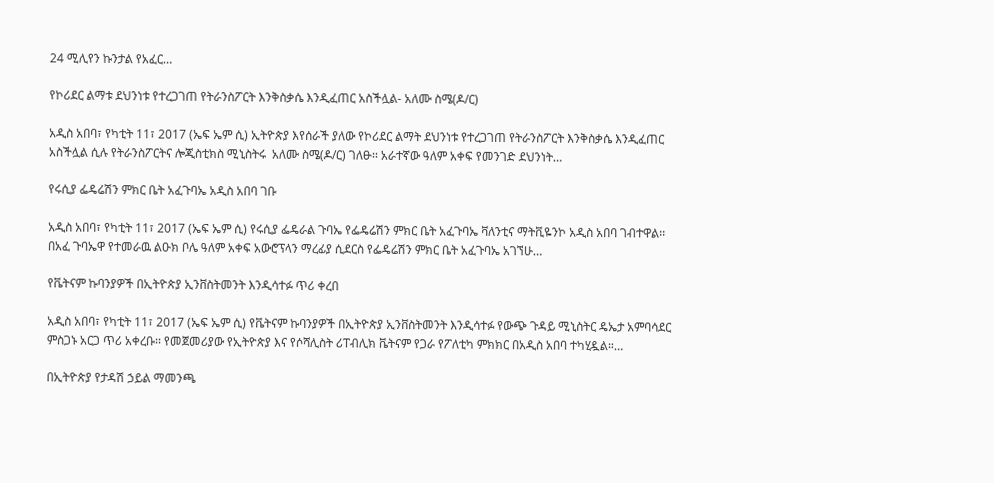24 ሚሊየን ኩንታል የአፈር…

የኮሪደር ልማቱ ደህንነቱ የተረጋገጠ የትራንስፖርት እንቅስቃሴ እንዲፈጠር አስችሏል- አለሙ ስሜ(ዶ/ር)

አዲስ አበባ፣ የካቲት 11፣ 2017 (ኤፍ ኤም ሲ) ኢትዮጵያ እየሰራች ያለው የኮሪደር ልማት ደህንነቱ የተረጋገጠ የትራንስፖርት እንቅስቃሴ እንዲፈጠር አስችሏል ሲሉ የትራንስፖርትና ሎጂስቲክስ ሚኒስትሩ  አለሙ ስሜ(ዶ/ር) ገለፁ፡፡ አራተኛው ዓለም አቀፍ የመንገድ ደህንነት…

የሩሲያ ፌዴሬሽን ምክር ቤት አፈጉባኤ አዲስ አበባ ገቡ

አዲስ አበባ፣ የካቲት 11፣ 2017 (ኤፍ ኤም ሲ) የሩሲያ ፌዴራል ጉባኤ የፌዴሬሽን ምክር ቤት አፈጉባኤ ቫለንቲና ማትቪዬንኮ አዲስ አበባ ገብተዋል፡፡ በአፈ ጉባኤዋ የተመራዉ ልዑክ ቦሌ ዓለም አቀፍ አውሮፕላን ማረፊያ ሲደርስ የፌዴሬሽን ምክር ቤት አፈጉባኤ አገኘሁ…

የቬትናም ኩባንያዎች በኢትዮጵያ ኢንቨስትመንት እንዲሳተፉ ጥሪ ቀረበ

አዲስ አበባ፣ የካቲት 11፣ 2017 (ኤፍ ኤም ሲ) የቬትናም ኩባንያዎች በኢትዮጵያ ኢንቨስትመንት እንዲሳተፉ የውጭ ጉዳይ ሚኒስትር ዴኤታ አምባሳደር ምስጋኑ አርጋ ጥሪ አቀረቡ፡፡ የመጀመሪያው የኢትዮጵያ እና የሶሻሊስት ሪፐብሊክ ቬትናም የጋራ የፖለቲካ ምክክር በአዲስ አበባ ተካሂዷል።…

በኢትዮጵያ የታዳሽ ኃይል ማመንጫ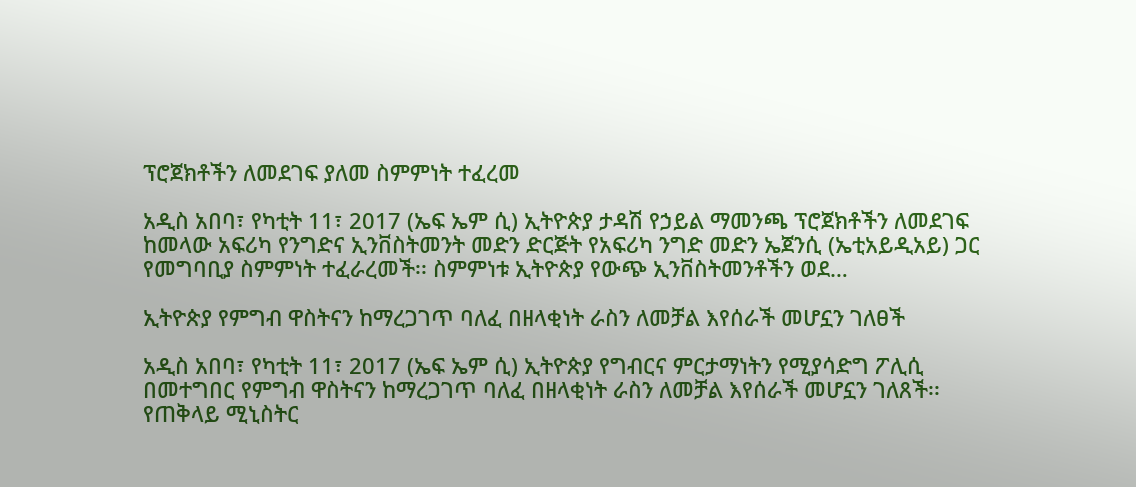ፕሮጀክቶችን ለመደገፍ ያለመ ስምምነት ተፈረመ

አዲስ አበባ፣ የካቲት 11፣ 2017 (ኤፍ ኤም ሲ) ኢትዮጵያ ታዳሽ የኃይል ማመንጫ ፕሮጀክቶችን ለመደገፍ ከመላው አፍሪካ የንግድና ኢንቨስትመንት መድን ድርጅት የአፍሪካ ንግድ መድን ኤጀንሲ (ኤቲአይዲአይ) ጋር የመግባቢያ ስምምነት ተፈራረመች፡፡ ስምምነቱ ኢትዮጵያ የውጭ ኢንቨስትመንቶችን ወደ…

ኢትዮጵያ የምግብ ዋስትናን ከማረጋገጥ ባለፈ በዘላቂነት ራስን ለመቻል እየሰራች መሆኗን ገለፀች

አዲስ አበባ፣ የካቲት 11፣ 2017 (ኤፍ ኤም ሲ) ኢትዮጵያ የግብርና ምርታማነትን የሚያሳድግ ፖሊሲ በመተግበር የምግብ ዋስትናን ከማረጋገጥ ባለፈ በዘላቂነት ራስን ለመቻል እየሰራች መሆኗን ገለጸች፡፡ የጠቅላይ ሚኒስትር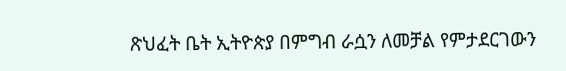ጽህፈት ቤት ኢትዮጵያ በምግብ ራሷን ለመቻል የምታደርገውን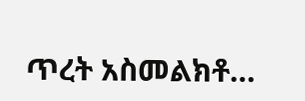ጥረት አስመልክቶ…